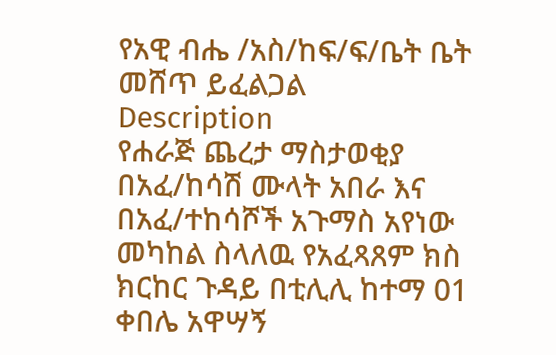የአዊ ብሔ /አስ/ከፍ/ፍ/ቤት ቤት መሸጥ ይፈልጋል
Description
የሐራጅ ጨረታ ማስታወቂያ
በአፈ/ከሳሽ ሙላት አበራ እና በአፈ/ተከሳሾች አጉማስ አየነው መካከል ስላለዉ የአፈጻጸም ክስ ክርከር ጉዳይ በቲሊሊ ከተማ 01 ቀበሌ አዋሣኝ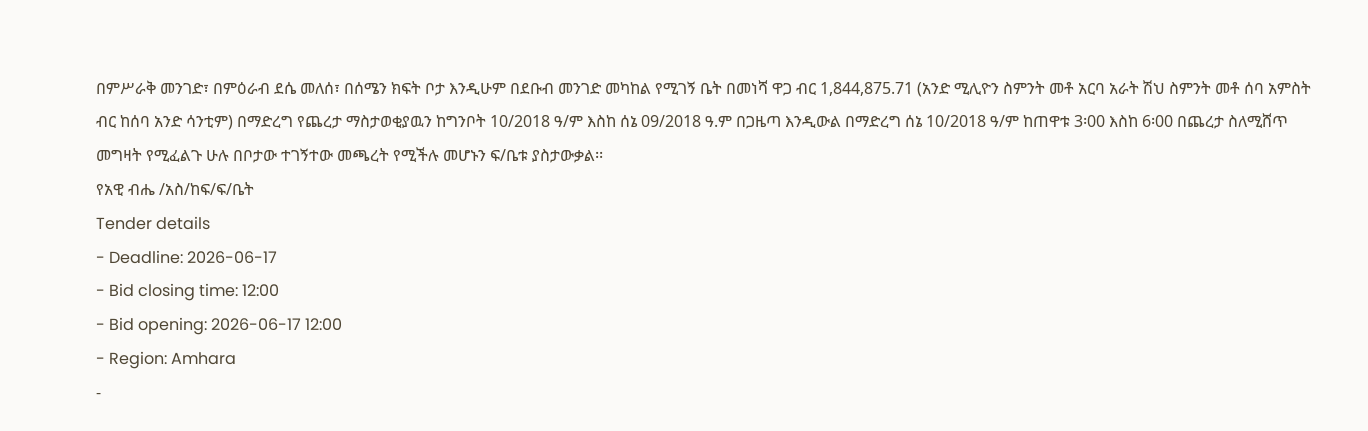በምሥራቅ መንገድ፣ በምዕራብ ደሴ መለሰ፣ በሰሜን ክፍት ቦታ እንዲሁም በደቡብ መንገድ መካከል የሚገኝ ቤት በመነሻ ዋጋ ብር 1,844,875.71 (አንድ ሚሊዮን ስምንት መቶ አርባ አራት ሽህ ስምንት መቶ ሰባ አምስት ብር ከሰባ አንድ ሳንቲም) በማድረግ የጨረታ ማስታወቂያዉን ከግንቦት 10/2018 ዓ/ም እስከ ሰኔ 09/2018 ዓ.ም በጋዜጣ እንዲውል በማድረግ ሰኔ 10/2018 ዓ/ም ከጠዋቱ 3፡00 እስከ 6፡00 በጨረታ ስለሚሸጥ መግዛት የሚፈልጉ ሁሉ በቦታው ተገኝተው መጫረት የሚችሉ መሆኑን ፍ/ቤቱ ያስታውቃል፡፡
የአዊ ብሔ /አስ/ከፍ/ፍ/ቤት
Tender details
- Deadline: 2026-06-17
- Bid closing time: 12:00
- Bid opening: 2026-06-17 12:00
- Region: Amhara
-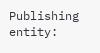Publishing entity: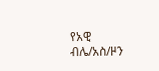የአዊ ብሌ/አስ/ዞን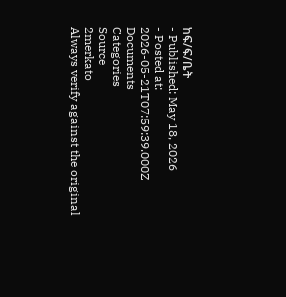ከፍ/ፍ/ቤት
- Published: May 18, 2026
- Posted at: 2026-05-21T07:59:39.000Z
Documents
Categories
Source
2merkato
Always verify against the original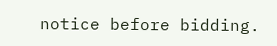notice before bidding.